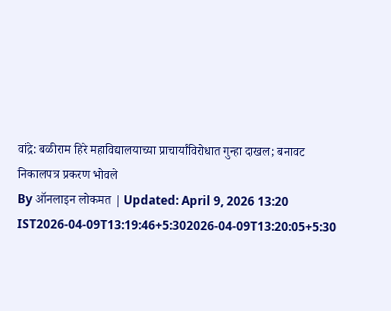वांद्रे: बळीराम हिरे महाविद्यालयाच्या प्राचार्यांविरोधात गुन्हा दाखल; बनावट निकालपत्र प्रकरण भोवले
By ऑनलाइन लोकमत | Updated: April 9, 2026 13:20 IST2026-04-09T13:19:46+5:302026-04-09T13:20:05+5:30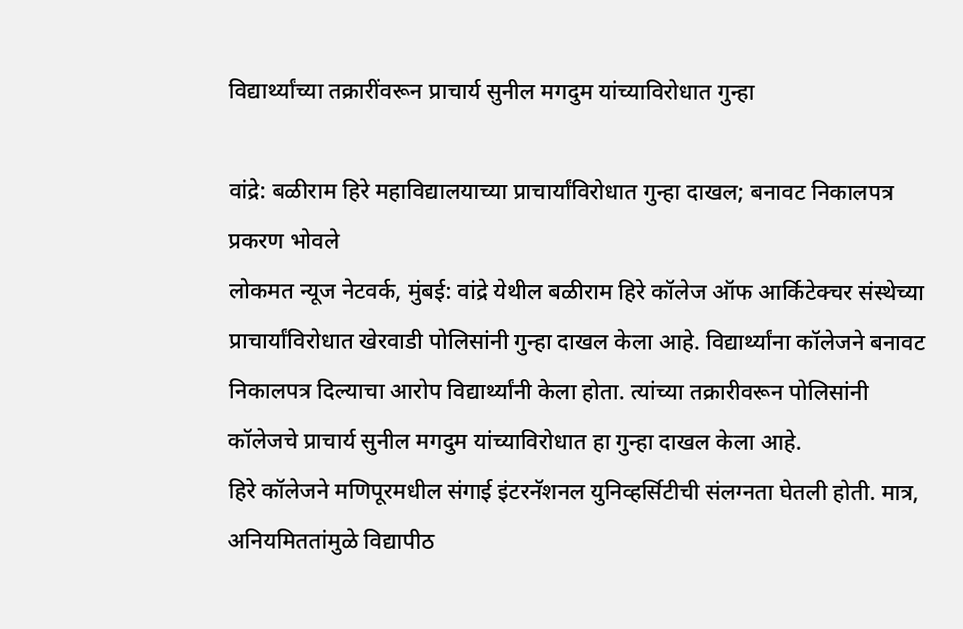विद्यार्थ्यांच्या तक्रारींवरून प्राचार्य सुनील मगदुम यांच्याविरोधात गुन्हा

वांद्रे: बळीराम हिरे महाविद्यालयाच्या प्राचार्यांविरोधात गुन्हा दाखल; बनावट निकालपत्र प्रकरण भोवले
लोकमत न्यूज नेटवर्क, मुंबई: वांद्रे येथील बळीराम हिरे कॉलेज ऑफ आर्किटेक्चर संस्थेच्या प्राचार्यांविरोधात खेरवाडी पोलिसांनी गुन्हा दाखल केला आहे. विद्यार्थ्यांना कॉलेजने बनावट निकालपत्र दिल्याचा आरोप विद्यार्थ्यांनी केला होता. त्यांच्या तक्रारीवरून पोलिसांनी कॉलेजचे प्राचार्य सुनील मगदुम यांच्याविरोधात हा गुन्हा दाखल केला आहे.
हिरे कॉलेजने मणिपूरमधील संगाई इंटरनॅशनल युनिव्हर्सिटीची संलग्नता घेतली होती. मात्र, अनियमिततांमुळे विद्यापीठ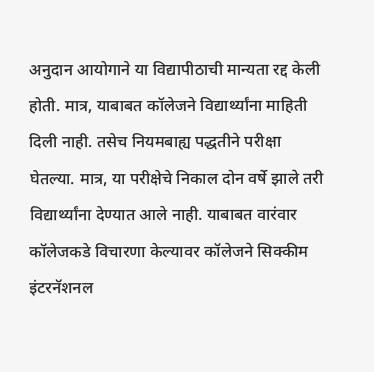अनुदान आयोगाने या विद्यापीठाची मान्यता रद्द केली होती. मात्र, याबाबत कॉलेजने विद्यार्थ्यांना माहिती दिली नाही. तसेच नियमबाह्य पद्धतीने परीक्षा घेतल्या. मात्र, या परीक्षेचे निकाल दोन वर्षे झाले तरी विद्यार्थ्यांना देण्यात आले नाही. याबाबत वारंवार कॉलेजकडे विचारणा केल्यावर कॉलेजने सिक्कीम इंटरनॅशनल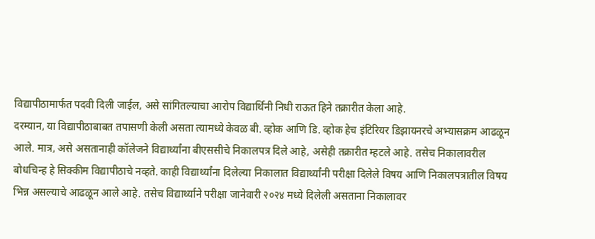विद्यापीठामार्फत पदवी दिली जाईल, असे सांगितल्याचा आरोप विद्यार्थिनी निधी राऊत हिने तक्रारीत केला आहे.
दरम्यान, या विद्यापीठाबाबत तपासणी केली असता त्यामध्ये केवळ बी. व्होक आणि डि. व्होक हेच इंटिरियर डिझायनरचे अभ्यासक्रम आढळून आले. मात्र, असे असतानाही कॉलेजने विद्यार्थ्यांना बीएससीचे निकालपत्र दिले आहे, असेही तक्रारीत म्हटले आहे. तसेच निकालावरील बोधचिन्ह हे सिक्कीम विद्यापीठाचे नव्हते. काही विद्यार्थ्यांना दिलेल्या निकालात विद्यार्थ्यांनी परीक्षा दिलेले विषय आणि निकालपत्रातील विषय भिन्न असल्याचे आढळून आले आहे. तसेच विद्यार्थ्याने परीक्षा जानेवारी २०२४ मध्ये दिलेली असताना निकालावर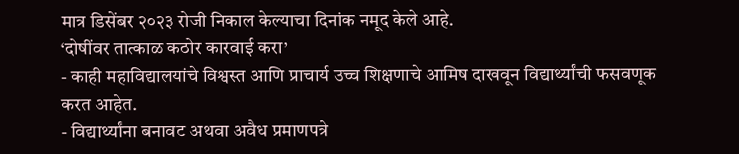मात्र डिसेंबर २०२३ रोजी निकाल केल्याचा दिनांक नमूद केले आहे.
‘दोषींवर तात्काळ कठोर कारवाई करा’
- काही महाविद्यालयांचे विश्वस्त आणि प्राचार्य उच्च शिक्षणाचे आमिष दाखवून विद्यार्थ्यांची फसवणूक करत आहेत.
- विद्यार्थ्यांना बनावट अथवा अवैध प्रमाणपत्रे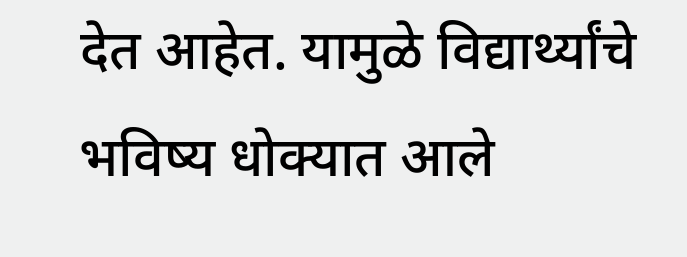देत आहेत. यामुळे विद्यार्थ्यांचे भविष्य धोक्यात आले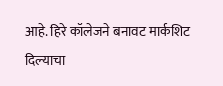आहे. हिरे कॉलेजने बनावट मार्कशिट दिल्याचा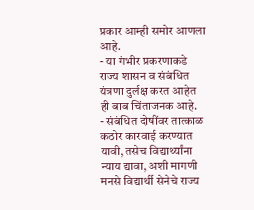प्रकार आम्ही समोर आणला आहे.
- या गंभीर प्रकरणाकडे राज्य शासन व संबंधित यंत्रणा दुर्लक्ष करत आहेत ही बाब चिंताजनक आहे.
- संबंधित दोषींवर तात्काळ कठोर कारवाई करण्यात यावी, तसेच विद्यार्थ्यांना न्याय द्यावा, अशी मागणी मनसे विद्यार्थी सेनेचे राज्य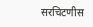सरचिटणीस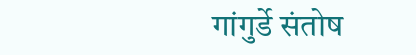गांगुर्डे संतोष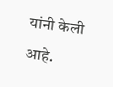यांनी केली आहे.